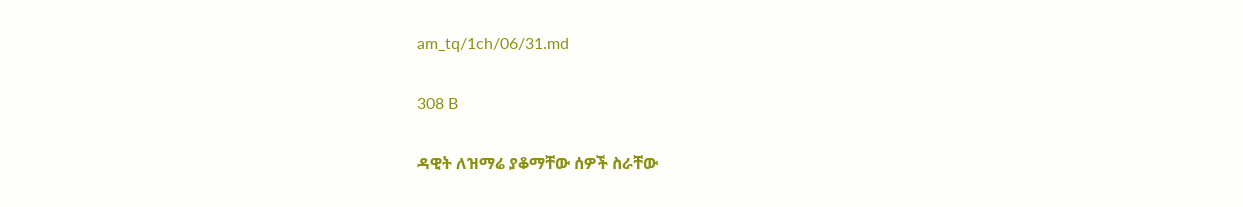am_tq/1ch/06/31.md

308 B

ዳዊት ለዝማሬ ያቆማቸው ሰዎች ስራቸው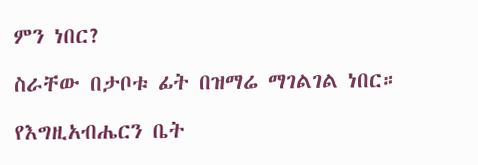ምን ነበር?

ስራቸው በታቦቱ ፊት በዝማሬ ማገልገል ነበር።

የእግዚአብሔርን ቤት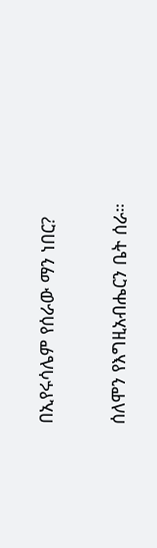በኢየሩሳሌም የሰራው ማን ነበር?

ሰለሞን የእግዚአብሔርን ቤት ሰራ።